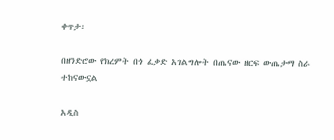ቀጥታ፡

በዘንድሮው የክረምት በጎ ፈቃድ አገልግሎት በጤናው ዘርፍ ውጤታማ ስራ ተከናውኗል

አዲስ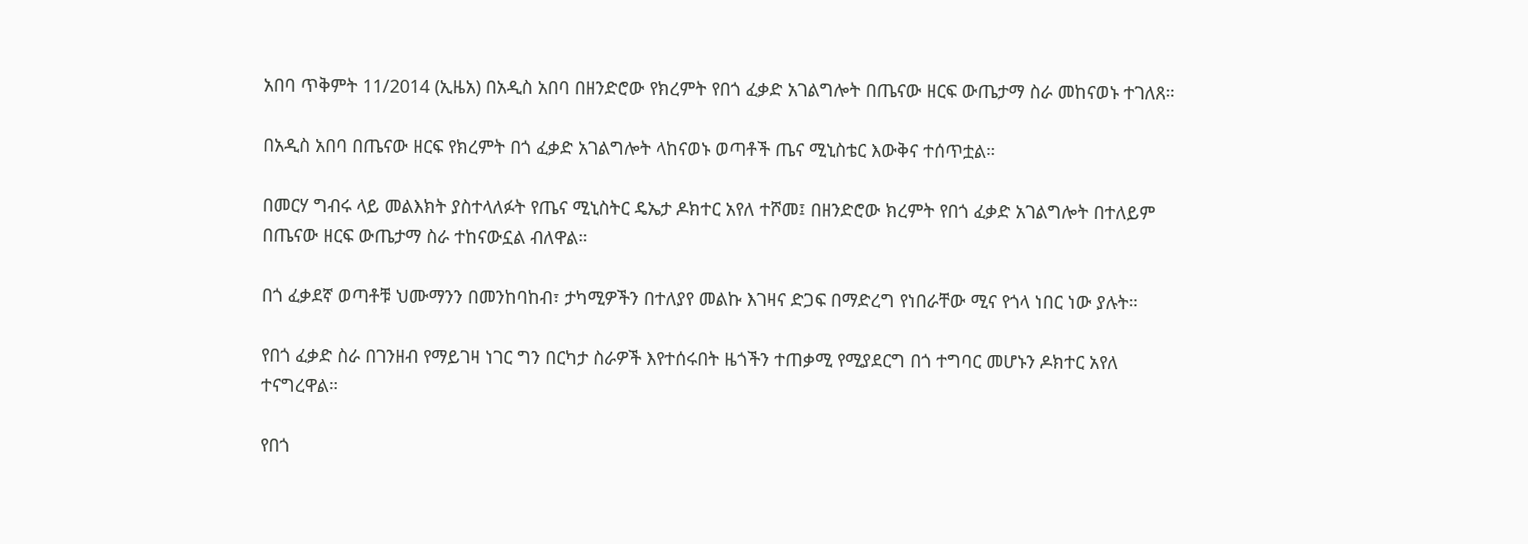አበባ ጥቅምት 11/2014 (ኢዜአ) በአዲስ አበባ በዘንድሮው የክረምት የበጎ ፈቃድ አገልግሎት በጤናው ዘርፍ ውጤታማ ስራ መከናወኑ ተገለጸ።

በአዲስ አበባ በጤናው ዘርፍ የክረምት በጎ ፈቃድ አገልግሎት ላከናወኑ ወጣቶች ጤና ሚኒስቴር እውቅና ተሰጥቷል።

በመርሃ ግብሩ ላይ መልእክት ያስተላለፉት የጤና ሚኒስትር ዴኤታ ዶክተር አየለ ተሾመ፤ በዘንድሮው ክረምት የበጎ ፈቃድ አገልግሎት በተለይም በጤናው ዘርፍ ውጤታማ ስራ ተከናውኗል ብለዋል።

በጎ ፈቃደኛ ወጣቶቹ ህሙማንን በመንከባከብ፣ ታካሚዎችን በተለያየ መልኩ እገዛና ድጋፍ በማድረግ የነበራቸው ሚና የጎላ ነበር ነው ያሉት።

የበጎ ፈቃድ ስራ በገንዘብ የማይገዛ ነገር ግን በርካታ ስራዎች እየተሰሩበት ዜጎችን ተጠቃሚ የሚያደርግ በጎ ተግባር መሆኑን ዶክተር አየለ ተናግረዋል።

የበጎ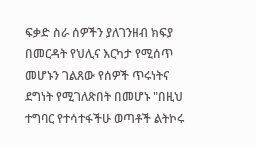ፍቃድ ስራ ሰዎችን ያለገንዘብ ክፍያ በመርዳት የህሊና እርካታ የሚሰጥ መሆኑን ገልጸው የሰዎች ጥሩነትና ደግነት የሚገለጽበት በመሆኑ "በዚህ ተግባር የተሳተፋችሁ ወጣቶች ልትኮሩ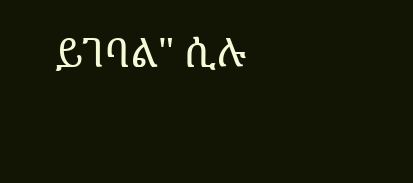ይገባል" ሲሉ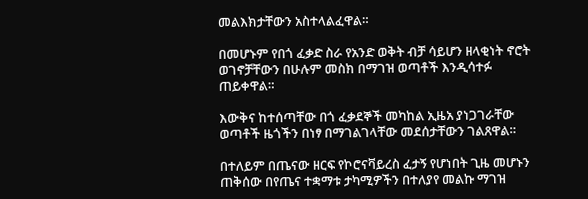መልእክታቸውን አስተላልፈዋል።

በመሆኑም የበጎ ፈቃድ ስራ የአንድ ወቅት ብቻ ሳይሆን ዘላቂነት ኖሮት ወገኖቻቸውን በሁሉም መስክ በማገዝ ወጣቶች እንዲሳተፉ ጠይቀዋል።

እውቅና ከተሰጣቸው በጎ ፈቃደኞች መካከል ኢዜአ ያነጋገራቸው ወጣቶች ዜጎችን በነፃ በማገልገላቸው መደሰታቸውን ገልጸዋል።

በተለይም በጤናው ዘርፍ የኮሮናቫይረስ ፈታኝ የሆነበት ጊዜ መሆኑን ጠቅሰው በየጤና ተቋማቱ ታካሚዎችን በተለያየ መልኩ ማገዝ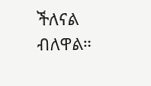ችለናል ብለዋል።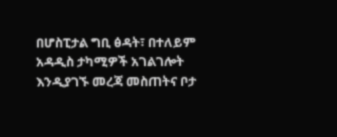በሆስፒታል ግቢ ፅዳት፣ በተለይም አዳዲስ ታካሚዎች አገልገሎት እንዲያገኙ መረጃ መስጠትና ቦታ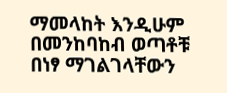ማመላከት እንዲሁም በመንከባከብ ወጣቶቹ በነፃ ማገልገላቸውን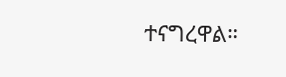ተናግረዋል።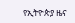የኢትዮጵያ ዜና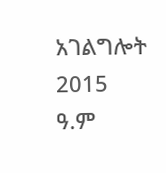አገልግሎት
2015
ዓ.ም